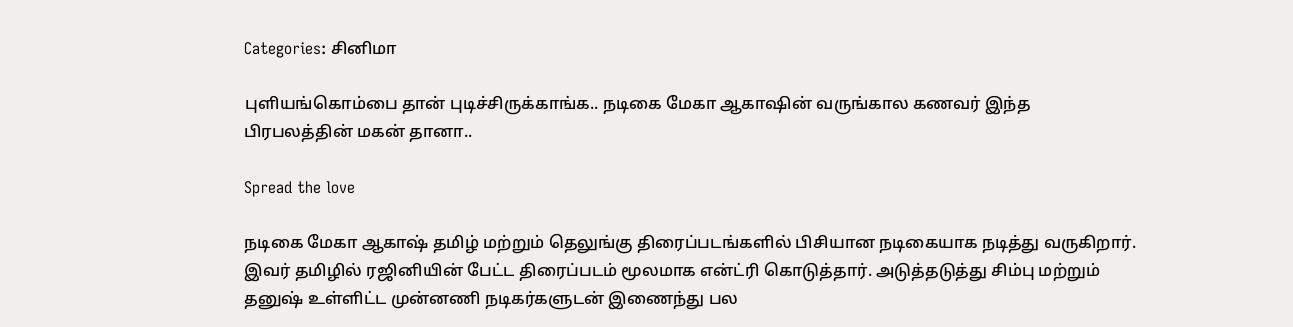Categories: சினிமா

புளியங்கொம்பை தான் புடிச்சிருக்காங்க.. நடிகை மேகா ஆகாஷின் வருங்கால கணவர் இந்த பிரபலத்தின் மகன் தானா..

Spread the love

நடிகை மேகா ஆகாஷ் தமிழ் மற்றும் தெலுங்கு திரைப்படங்களில் பிசியான நடிகையாக நடித்து வருகிறார். இவர் தமிழில் ரஜினியின் பேட்ட திரைப்படம் மூலமாக என்ட்ரி கொடுத்தார். அடுத்தடுத்து சிம்பு மற்றும் தனுஷ் உள்ளிட்ட முன்னணி நடிகர்களுடன் இணைந்து பல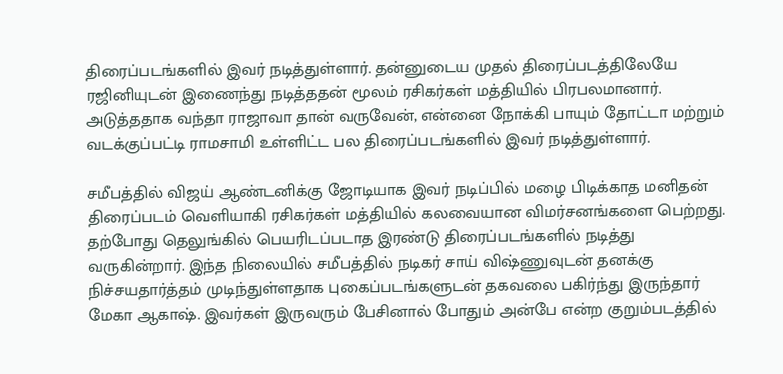திரைப்படங்களில் இவர் நடித்துள்ளார். தன்னுடைய முதல் திரைப்படத்திலேயே ரஜினியுடன் இணைந்து நடித்ததன் மூலம் ரசிகர்கள் மத்தியில் பிரபலமானார். அடுத்ததாக வந்தா ராஜாவா தான் வருவேன், என்னை நோக்கி பாயும் தோட்டா மற்றும் வடக்குப்பட்டி ராமசாமி உள்ளிட்ட பல திரைப்படங்களில் இவர் நடித்துள்ளார்.

சமீபத்தில் விஜய் ஆண்டனிக்கு ஜோடியாக இவர் நடிப்பில் மழை பிடிக்காத மனிதன் திரைப்படம் வெளியாகி ரசிகர்கள் மத்தியில் கலவையான விமர்சனங்களை பெற்றது. தற்போது தெலுங்கில் பெயரிடப்படாத இரண்டு திரைப்படங்களில் நடித்து வருகின்றார். இந்த நிலையில் சமீபத்தில் நடிகர் சாய் விஷ்ணுவுடன் தனக்கு நிச்சயதார்த்தம் முடிந்துள்ளதாக புகைப்படங்களுடன் தகவலை பகிர்ந்து இருந்தார் மேகா ஆகாஷ். இவர்கள் இருவரும் பேசினால் போதும் அன்பே என்ற குறும்படத்தில்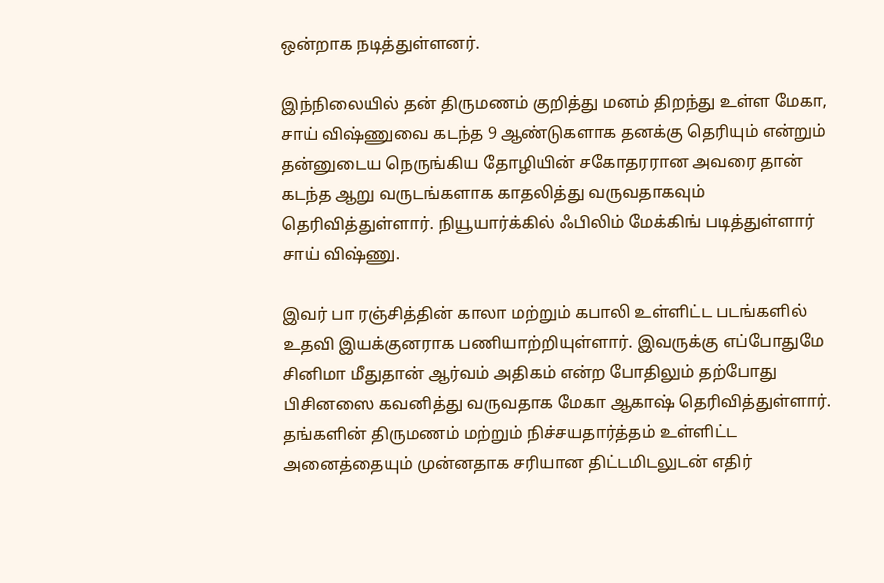ஒன்றாக நடித்துள்ளனர்.

இந்நிலையில் தன் திருமணம் குறித்து மனம் திறந்து உள்ள மேகா, சாய் விஷ்ணுவை கடந்த 9 ஆண்டுகளாக தனக்கு தெரியும் என்றும் தன்னுடைய நெருங்கிய தோழியின் சகோதரரான அவரை தான் கடந்த ஆறு வருடங்களாக காதலித்து வருவதாகவும் தெரிவித்துள்ளார். நியூயார்க்கில் ஃபிலிம் மேக்கிங் படித்துள்ளார் சாய் விஷ்ணு.

இவர் பா ரஞ்சித்தின் காலா மற்றும் கபாலி உள்ளிட்ட படங்களில் உதவி இயக்குனராக பணியாற்றியுள்ளார். இவருக்கு எப்போதுமே சினிமா மீதுதான் ஆர்வம் அதிகம் என்ற போதிலும் தற்போது பிசினஸை கவனித்து வருவதாக மேகா ஆகாஷ் தெரிவித்துள்ளார். தங்களின் திருமணம் மற்றும் நிச்சயதார்த்தம் உள்ளிட்ட அனைத்தையும் முன்னதாக சரியான திட்டமிடலுடன் எதிர்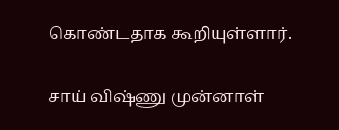கொண்டதாக கூறியுள்ளார்.

சாய் விஷ்ணு முன்னாள்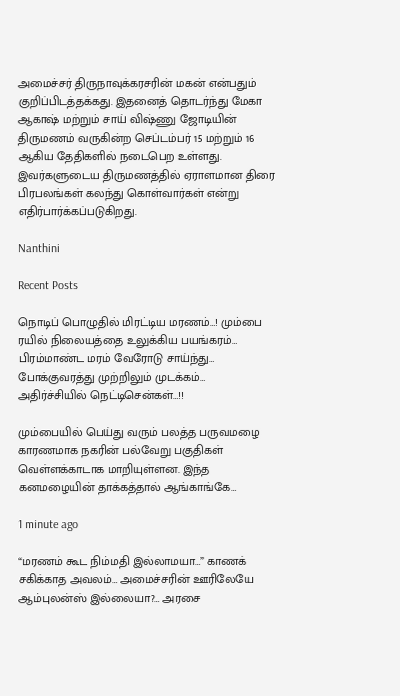அமைச்சர் திருநாவுக்கரசரின் மகன் என்பதும் குறிப்பிடத்தக்கது. இதனைத் தொடர்ந்து மேகா ஆகாஷ் மற்றும் சாய் விஷ்ணு ஜோடியின் திருமணம் வருகின்ற செப்டம்பர் 15 மற்றும் 16 ஆகிய தேதிகளில் நடைபெற உள்ளது. இவர்களுடைய திருமணத்தில் ஏராளமான திரை பிரபலங்கள் கலந்து கொள்வார்கள் என்று எதிர்பார்க்கப்படுகிறது.

Nanthini

Recent Posts

நொடிப் பொழுதில் மிரட்டிய மரணம்…! மும்பை ரயில் நிலையத்தை உலுக்கிய பயங்கரம்… பிரம்மாண்ட மரம் வேரோடு சாய்ந்து… போக்குவரத்து முற்றிலும் முடக்கம்… அதிர்ச்சியில் நெட்டிசென்கள்…!!

மும்பையில் பெய்து வரும் பலத்த பருவமழை காரணமாக நகரின் பல்வேறு பகுதிகள் வெள்ளக்காடாக மாறியுள்ளன. இந்த கனமழையின் தாக்கத்தால் ஆங்காங்கே…

1 minute ago

“மரணம் கூட நிம்மதி இல்லாமயா…” காணக் சகிக்காத அவலம்… அமைச்சரின் ஊரிலேயே ஆம்புலன்ஸ் இல்லையா?… அரசை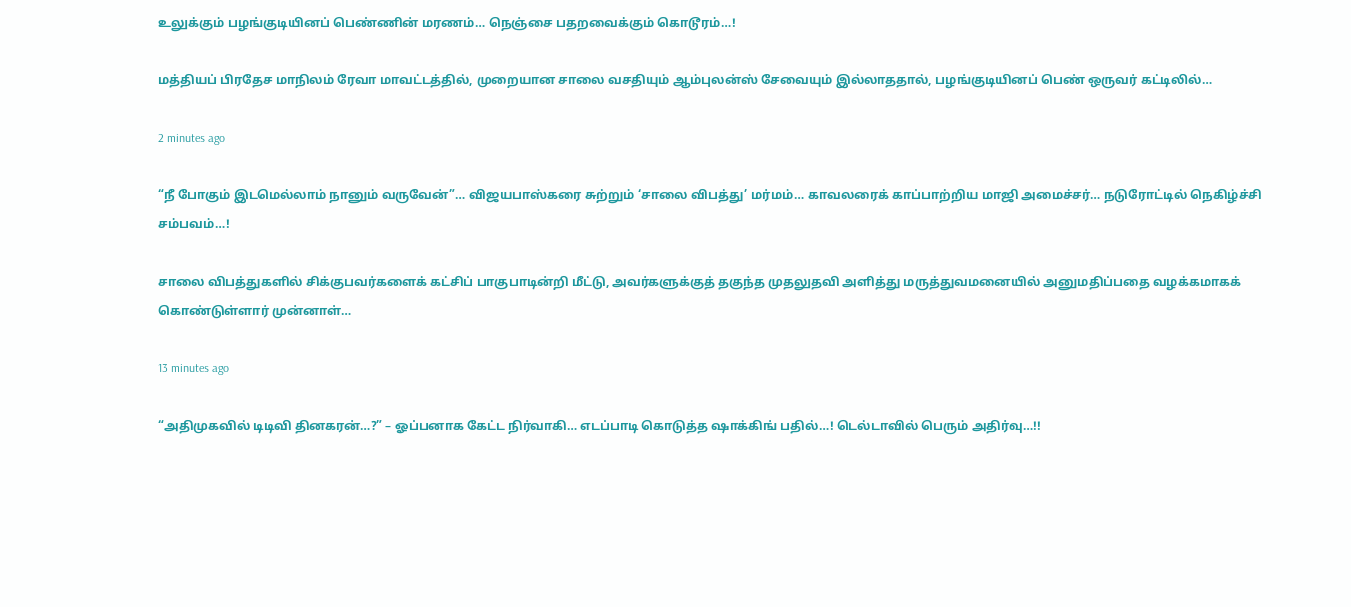உலுக்கும் பழங்குடியினப் பெண்ணின் மரணம்… நெஞ்சை பதறவைக்கும் கொடூரம்…!

மத்தியப் பிரதேச மாநிலம் ரேவா மாவட்டத்தில், முறையான சாலை வசதியும் ஆம்புலன்ஸ் சேவையும் இல்லாததால், பழங்குடியினப் பெண் ஒருவர் கட்டிலில்…

2 minutes ago

“நீ போகும் இடமெல்லாம் நானும் வருவேன்”… விஜயபாஸ்கரை சுற்றும் ‘சாலை விபத்து’ மர்மம்… காவலரைக் காப்பாற்றிய மாஜி அமைச்சர்… நடுரோட்டில் நெகிழ்ச்சி சம்பவம்…!

சாலை விபத்துகளில் சிக்குபவர்களைக் கட்சிப் பாகுபாடின்றி மீட்டு, அவர்களுக்குத் தகுந்த முதலுதவி அளித்து மருத்துவமனையில் அனுமதிப்பதை வழக்கமாகக் கொண்டுள்ளார் முன்னாள்…

13 minutes ago

“அதிமுகவில் டிடிவி தினகரன்…?” – ஓப்பனாக கேட்ட நிர்வாகி… எடப்பாடி கொடுத்த ஷாக்கிங் பதில்…! டெல்டாவில் பெரும் அதிர்வு…!!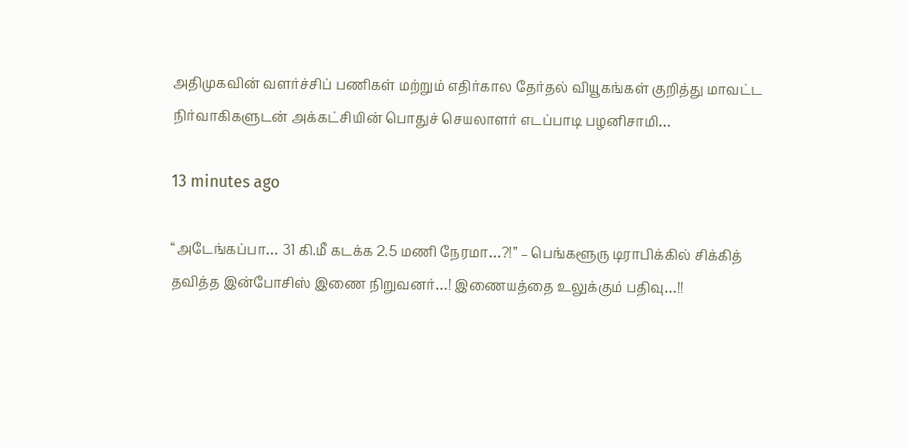அதிமுகவின் வளர்ச்சிப் பணிகள் மற்றும் எதிர்கால தேர்தல் வியூகங்கள் குறித்து மாவட்ட நிர்வாகிகளுடன் அக்கட்சியின் பொதுச் செயலாளர் எடப்பாடி பழனிசாமி…

13 minutes ago

“அடேங்கப்பா… 31 கி.மீ கடக்க 2.5 மணி நேரமா…?!” – பெங்களூரு டிராபிக்கில் சிக்கித் தவித்த இன்போசிஸ் இணை நிறுவனர்…! இணையத்தை உலுக்கும் பதிவு…!!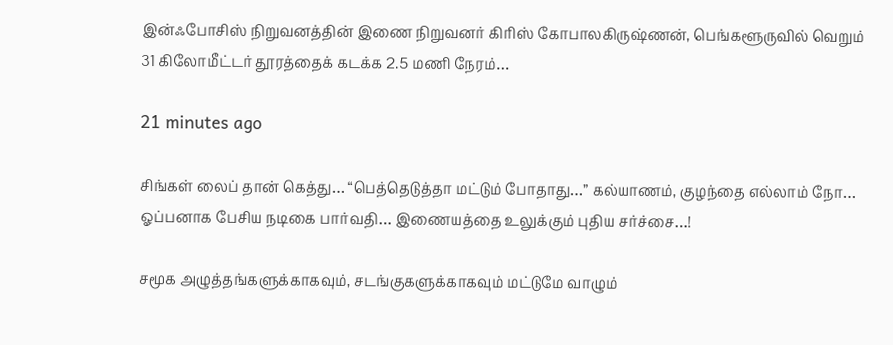இன்ஃபோசிஸ் நிறுவனத்தின் இணை நிறுவனர் கிரிஸ் கோபாலகிருஷ்ணன், பெங்களூருவில் வெறும் 31 கிலோமீட்டர் தூரத்தைக் கடக்க 2.5 மணி நேரம்…

21 minutes ago

சிங்கள் லைப் தான் கெத்து… “பெத்தெடுத்தா மட்டும் போதாது…” கல்யாணம், குழந்தை எல்லாம் நோ… ஓப்பனாக பேசிய நடிகை பார்வதி… இணையத்தை உலுக்கும் புதிய சர்ச்சை…!

சமூக அழுத்தங்களுக்காகவும், சடங்குகளுக்காகவும் மட்டுமே வாழும்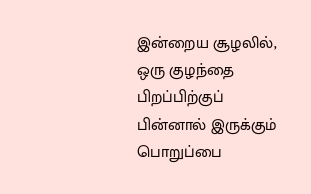இன்றைய சூழலில், ஒரு குழந்தை பிறப்பிற்குப் பின்னால் இருக்கும் பொறுப்பை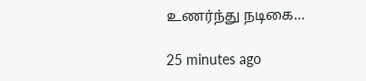உணர்ந்து நடிகை…

25 minutes ago